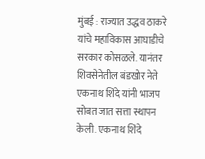मुंबई : राज्यात उद्धव ठाकरे यांचे महाविकास आघाडीचे सरकार कोसळले. यानंतर शिवसेनेतील बंडखोर नेते एकनाथ शिंदे यांनी भाजप सोबत जात सत्ता स्थापन केली. एकनाथ शिंदे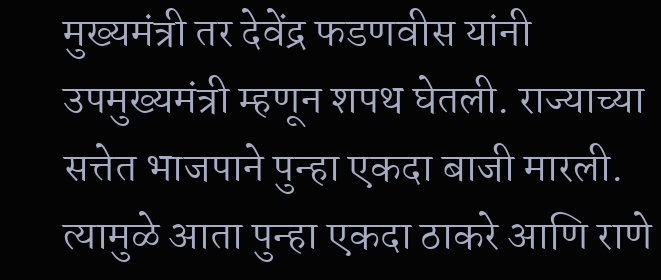मुख्यमंत्री तर देवेंद्र फडणवीस यांनी उपमुख्यमंत्री म्हणून शपथ घेतली. राज्याच्या सत्तेत भाजपाने पुन्हा एकदा बाजी मारली. त्यामुळे आता पुन्हा एकदा ठाकरे आणि राणे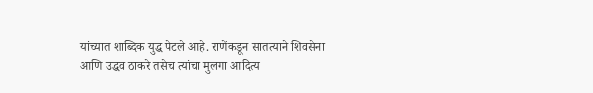यांच्यात शाब्दिक युद्ध पेटले आहे. राणेंकडून सातत्याने शिवसेना आणि उद्धव ठाकरे तसेच त्यांचा मुलगा आदित्य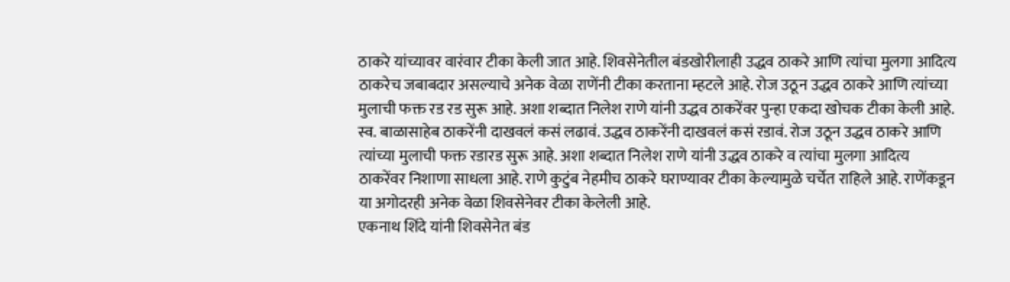ठाकरे यांच्यावर वारंवार टीका केली जात आहे. शिवसेनेतील बंडखोरीलाही उद्धव ठाकरे आणि त्यांचा मुलगा आदित्य ठाकरेच जबाबदार असल्याचे अनेक वेळा राणेंनी टीका करताना म्हटले आहे. रोज उठून उद्धव ठाकरे आणि त्यांच्या मुलाची फक्त रड रड सुरू आहे. अशा शब्दात निलेश राणे यांनी उद्धव ठाकरेंवर पुन्हा एकदा खोचक टीका केली आहे.
स्व. बाळासाहेब ठाकरेंनी दाखवलं कसं लढावं. उद्धव ठाकरेंनी दाखवलं कसं रडावं. रोज उठून उद्धव ठाकरे आणि त्यांच्या मुलाची फक्त रडारड सुरू आहे. अशा शब्दात निलेश राणे यांनी उद्धव ठाकरे व त्यांचा मुलगा आदित्य ठाकरेंवर निशाणा साधला आहे. राणे कुटुंब नेहमीच ठाकरे घराण्यावर टीका केल्यामुळे चर्चेत राहिले आहे. राणेंकडून या अगोदरही अनेक वेळा शिवसेनेवर टीका केलेली आहे.
एकनाथ शिंदे यांनी शिवसेनेत बंड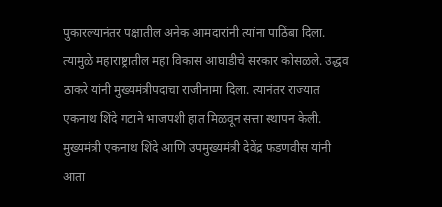पुकारल्यानंतर पक्षातील अनेक आमदारांनी त्यांना पाठिंबा दिला. त्यामुळे महाराष्ट्रातील महा विकास आघाडीचे सरकार कोसळले. उद्धव ठाकरे यांनी मुख्यमंत्रीपदाचा राजीनामा दिला. त्यानंतर राज्यात एकनाथ शिंदे गटाने भाजपशी हात मिळवून सत्ता स्थापन केली. मुख्यमंत्री एकनाथ शिंदे आणि उपमुख्यमंत्री देवेंद्र फडणवीस यांनी आता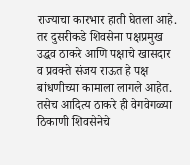राज्याचा कारभार हाती घेतला आहे. तर दुसरीकडे शिवसेना पक्षप्रमुख उद्धव ठाकरे आणि पक्षाचे खासदार व प्रवक्ते संजय राऊत हे पक्ष बांधणीच्या कामाला लागले आहेत. तसेच आदित्य ठाकरे ही वेगवेगळ्या ठिकाणी शिवसेनेचे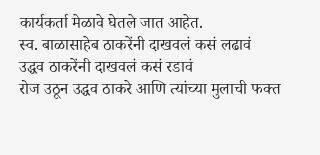कार्यकर्ता मेळावे घेतले जात आहेत.
स्व. बाळासाहेब ठाकरेंनी दाखवलं कसं लढावं
उद्धव ठाकरेंनी दाखवलं कसं रडावं
रोज उठून उद्धव ठाकरे आणि त्यांच्या मुलाची फक्त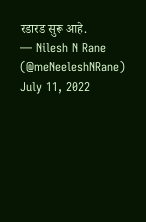रडारड सुरू आहे.
— Nilesh N Rane (@meNeeleshNRane) July 11, 2022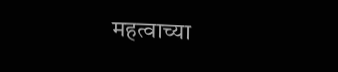महत्वाच्या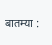बातम्या :